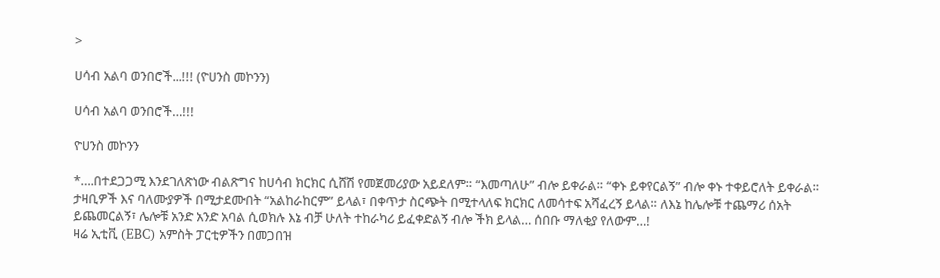>

ሀሳብ አልባ ወንበሮች...!!! (ዮሀንስ መኮንን)

ሀሳብ አልባ ወንበሮች…!!!

ዮሀንስ መኮንን

*….በተደጋጋሚ እንደገለጽነው ብልጽግና ከሀሳብ ክርክር ሲሸሽ የመጀመሪያው አይደለም። “እመጣለሁ” ብሎ ይቀራል። “ቀኑ ይቀየርልኝ” ብሎ ቀኑ ተቀይሮለት ይቀራል። ታዛቢዎች እና ባለሙያዎች በሚታደሙበት “አልከራከርም” ይላል፣ በቀጥታ ስርጭት በሚተላለፍ ክርክር ለመሳተፍ አሻፈረኝ ይላል። ለእኔ ከሌሎቹ ተጨማሪ ሰአት ይጨመርልኝ፣ ሌሎቹ አንድ አንድ አባል ሲወክሉ እኔ ብቻ ሁለት ተከራካሪ ይፈቀድልኝ ብሎ ችክ ይላል… ሰበቡ ማለቂያ የለውም…!
ዛሬ ኢቲቪ (EBC) አምስት ፓርቲዎችን በመጋበዝ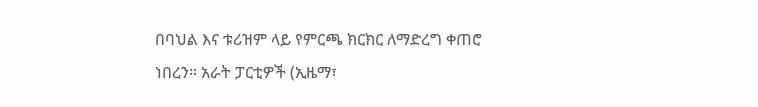በባህል እና ቱሪዝም ላይ የምርጫ ክርክር ለማድረግ ቀጠሮ ነበረን። አራት ፓርቲዎች (ኢዜማ፣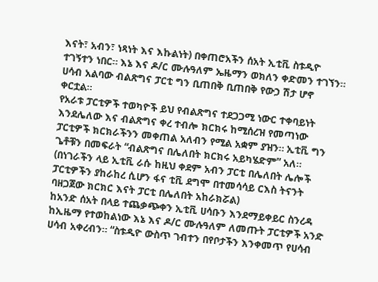እናት፣ አብን፣ ነጻነት እና እኩልነት) በቀጠሮአችን ሰአት ኢቲቪ ስቱዲዮ ተገኝተን ነበር። እኔ እና ዶ/ር ሙሉዓለም ኤዜማን ወክለን ቀድመን ተገኘን። ሀሳብ አልባው ብልጽግና ፓርቲ ግን ቢጠበቅ ቢጠበቅ የውኃ ሽታ ሆኖ ቀርቷል።
የአራቱ ፓርቲዎች ተወካዮች ይህ የብልጽግና ተደጋጋሚ ነውር ተቀባይነት እንደሌለው እና ብልጽግና ቀረ ተብሎ ክርክሩ ከሚሰረዝ የመጣነው ፓርቲዎች ክርክራችንን መቀጠል አለብን የሚል አቋም ያዝን። ኢቲቪ ግን ጌቶቹን በመፍራት “ብልጽግና በሌለበት ክርክሩ አይካሄድም” አለ።
(በነገራችን ላይ ኢቲቪ ራሱ ከዚህ ቀደም አብን ፓርቲ በሌለበት ሌሎች ፓርቲዎችን ያከራከረ ሲሆን ፋና ቲቪ ደግሞ በተመሳሳይ ርእስ ትናንት ባዘጋጀው ክርክር እናት ፓርቲ በሌለበት አከራክሯል)
ከአንድ ሰአት በላይ ተጨቃጭቀን ኢቲቪ ሀሳቡን እንደማይቀይር ስንረዳ ከኢዜማ የተወከልነው እኔ እና ዶ/ር ሙሉዓለም ለመጡት ፓርቲዎች አንድ ሀሳብ አቀረብን። “ስቱዲዮ ውስጥ ገብተን በየቦታችን እንቀመጥ የሀሳብ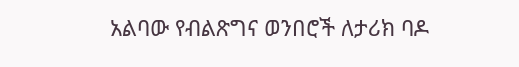አልባው የብልጽግና ወንበሮች ለታሪክ ባዶ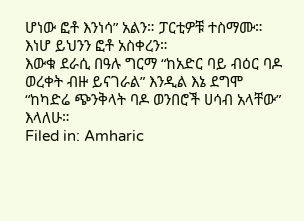ሆነው ፎቶ እንነሳ” አልን። ፓርቲዎቹ ተስማሙ። እነሆ ይህንን ፎቶ አስቀረን።
እውቁ ደራሲ በዓሉ ግርማ “ከአድር ባይ ብዕር ባዶ ወረቀት ብዙ ይናገራል” እንዲል እኔ ደግሞ “ከካድሬ ጭንቅላት ባዶ ወንበሮች ሀሳብ አላቸው” እላለሁ።
Filed in: Amharic